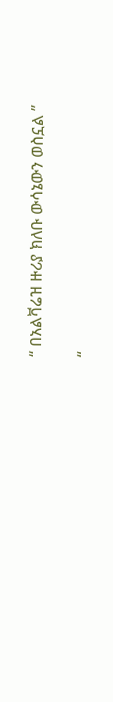“ በአልቫሬዝ ዙሪያ ክለቡ ውሳኔውን ወስኗል ”

“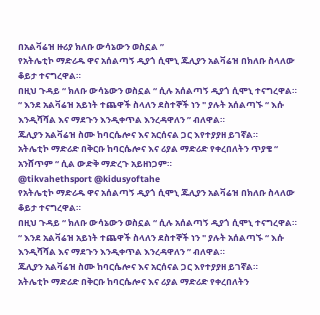በአልቫሬዝ ዙሪያ ክለቡ ውሳኔውን ወስኗል ”
የአትሌቲኮ ማድሪዱ ዋና አሰልጣኝ ዲያጎ ሲሞኒ ጁሊያን አልቫሬዝ በክለቡ ስላለው ቆይታ ተናግረዋል።
በዚህ ጉዳይ “ ክለቡ ውሳኔውን ወስኗል “ ሲሉ አሰልጣኝ ዲያጎ ሲሞኒ ተናግረዋል።
“ እንደ አልቫሬዝ አይነት ተጨዋች ስላለን ደስተኞች ነን " ያሉት አሰልጣኙ “ እሱ እንዲሻሻል እና ማደጉን እንዲቀጥል እንረዳዋለን ” ብለዋል።
ጁሊያን አልቫሬዝ ስሙ ከባርሴሎና እና አርሰናል ጋር እየተያያዘ ይገኛል።
አትሌቲኮ ማድሪድ በቅርቡ ከባርሴሎና እና ሪያል ማድሪድ የቀረበለትን ጥያቄ “ አንሸጥም “ ሲል ውድቅ ማድረጉ አይዘነጋም።
@tikvahethsport @kidusyoftahe
የአትሌቲኮ ማድሪዱ ዋና አሰልጣኝ ዲያጎ ሲሞኒ ጁሊያን አልቫሬዝ በክለቡ ስላለው ቆይታ ተናግረዋል።
በዚህ ጉዳይ “ ክለቡ ውሳኔውን ወስኗል “ ሲሉ አሰልጣኝ ዲያጎ ሲሞኒ ተናግረዋል።
“ እንደ አልቫሬዝ አይነት ተጨዋች ስላለን ደስተኞች ነን " ያሉት አሰልጣኙ “ እሱ እንዲሻሻል እና ማደጉን እንዲቀጥል እንረዳዋለን ” ብለዋል።
ጁሊያን አልቫሬዝ ስሙ ከባርሴሎና እና አርሰናል ጋር እየተያያዘ ይገኛል።
አትሌቲኮ ማድሪድ በቅርቡ ከባርሴሎና እና ሪያል ማድሪድ የቀረበለትን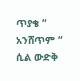ጥያቄ “ አንሸጥም “ ሲል ውድቅ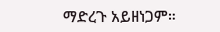ማድረጉ አይዘነጋም።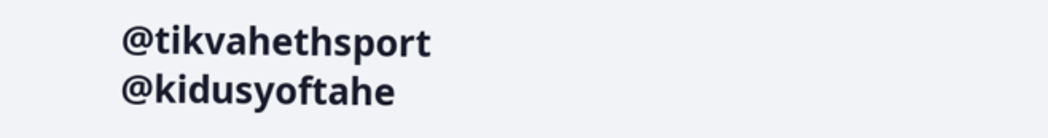@tikvahethsport @kidusyoftahe